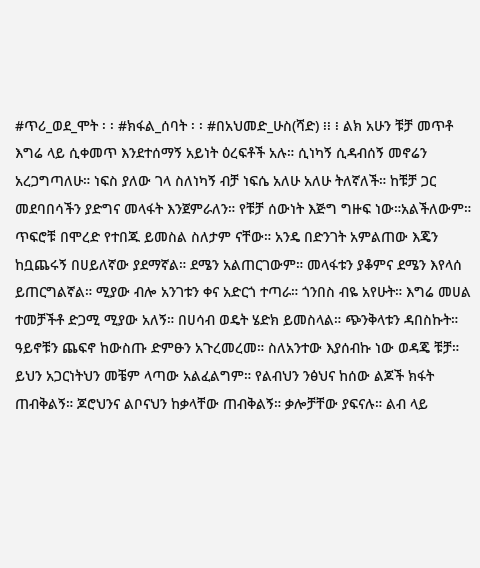#ጥሪ_ወደ_ሞት ፡ ፡ #ክፋል_ሰባት ፡ ፡ #በአህመድ_ሁስ(ሻድ) ፧፧ ፧ ልክ አሁን ቹቻ መጥቶ እግሬ ላይ ሲቀመጥ እንደተሰማኝ አይነት ዕረፍቶች አሉ። ሲነካኝ ሲዳብሰኝ መኖሬን አረጋግጣለሁ። ነፍስ ያለው ገላ ስለነካኝ ብቻ ነፍሴ አለሁ አለሁ ትለኛለች። ከቹቻ ጋር መደባበሳችን ያድግና መላፋት እንጀምራለን። የቹቻ ሰውነት እጅግ ግዙፍ ነው።አልችለውም። ጥፍሮቹ በሞረድ የተበጁ ይመስል ስለታም ናቸው። አንዴ በድንገት አምልጠው እጄን ከቧጨሩኝ በሀይለኛው ያደማኛል። ደሜን አልጠርገውም። መላፋቱን ያቆምና ደሜን እየላሰ ይጠርግልኛል። ሚያው ብሎ አንገቱን ቀና አድርጎ ተጣራ። ጎንበስ ብዬ አየሁት። እግሬ መሀል ተመቻችቶ ድጋሚ ሚያው አለኝ። በሀሳብ ወዴት ሄድክ ይመስላል። ጭንቅላቱን ዳበስኩት። ዓይኖቹን ጨፍኖ ከውስጡ ድምፁን አጉረመረመ። ስለአንተው እያሰብኩ ነው ወዳጄ ቹቻ። ይህን አጋርነትህን መቼም ላጣው አልፈልግም። የልብህን ንፅህና ከሰው ልጆች ክፋት ጠብቅልኝ። ጆሮህንና ልቦናህን ከቃላቸው ጠብቅልኝ። ቃሎቻቸው ያፍናሉ። ልብ ላይ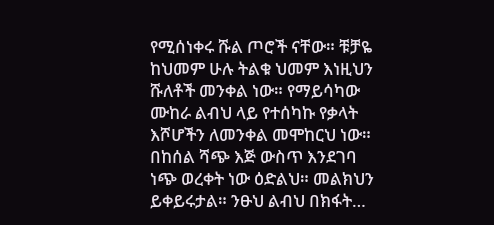የሚሰነቀሩ ሹል ጦሮች ናቸው። ቹቻዬ ከህመም ሁሉ ትልቁ ህመም እነዚህን ሹለቶች መንቀል ነው። የማይሳካው ሙከራ ልብህ ላይ የተሰካኩ የቃላት እሾሆችን ለመንቀል መሞከርህ ነው። በከሰል ሻጭ እጅ ውስጥ እንደገባ ነጭ ወረቀት ነው ዕድልህ። መልክህን ይቀይሩታል። ንፁህ ልብህ በክፋት…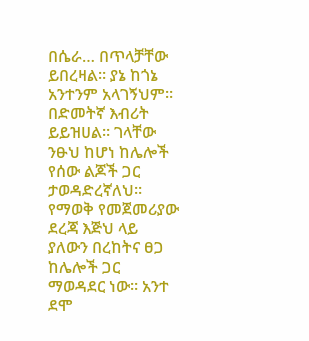በሴራ… በጥላቻቸው ይበረዛል። ያኔ ከጎኔ አንተንም አላገኝህም። በድመትኛ እብሪት ይይዝሀል። ገላቸው ንፁህ ከሆነ ከሌሎች የሰው ልጆች ጋር ታወዳድረኛለህ። የማወቅ የመጀመሪያው ደረጃ እጅህ ላይ ያለውን በረከትና ፀጋ ከሌሎች ጋር ማወዳደር ነው። አንተ ደሞ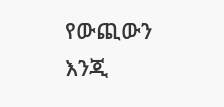የውጪውን እንጂ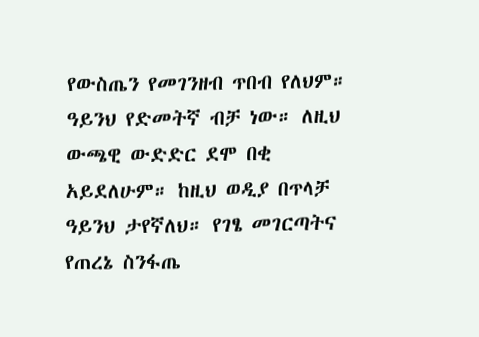የውስጤን የመገንዘብ ጥበብ የለህም። ዓይንህ የድመትኛ ብቻ ነው። ለዚህ ውጫዊ ውድድር ደሞ በቂ አይደለሁም። ከዚህ ወዲያ በጥላቻ ዓይንህ ታየኛለህ። የገፄ መገርጣትና የጠረኔ ስንፋጤ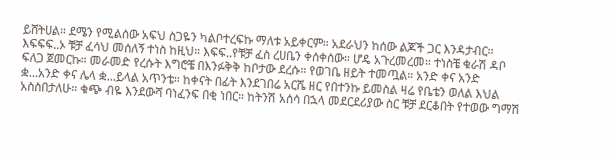ይሸትሀል። ደሜን የሚልሰው አፍህ ስጋዬን ካልቦተረፍኩ ማለቱ አይቀርም። አደራህን ከሰው ልጆች ጋር እንዳታብር። እፍፍፍ..ኦ ቹቻ ፈሳህ መሰለኝ ተነስ ከዚህ። እፍፍ..የቹቻ ፈስ ረሀቤን ቀሰቀሰው። ሆዴ አጉረመረመ። ተነስቼ ቁራሽ ዳቦ ፍለጋ ጀመርኩ። መራመድ የረሱት እግሮቼ በእንፉቅቅ ከቦታው ደረሱ። የወገቤ ዘይት ተመጧል። አንድ ቀና አንድ ቋ...አንድ ቀና ሌላ ቋ...ይላል አጥንቴ። ከቀናት በፊት እንደገበሬ አርሼ ዘር የበተንኩ ይመስል ዛሬ የቤቴን ወለል እህል አስስበታለሁ። ቁጭ ብዬ እንደውሻ ባነፈንፍ በቂ ነበር። ከትንሽ አሰሳ በኋላ መደርደሪያው ስር ቹቻ ደርቆበት የተወው ግማሽ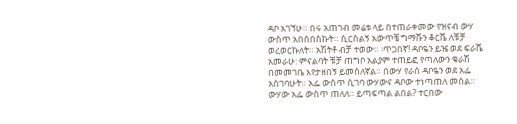ዳቦ አገኘሁ። በሩ አጠገብ መሬቱ ላይ በተጠራቀመው የዝናብ ውሃ ውስጥ አበሰበስኩት። ሲርስልኝ አውጥቼ ግማሹን ቆርሼ ለቹቻ ወረወርኩለት። አሽትቶ ብቻ ተወው። ፡ጥጋበኛ! ዳቦዬን ይዤ ወደ ፍራሼ አመራሁ: ምናልባት ቹቻ ጠግቦ አልያም ተጠይፎ የጣለውን ቁራሽ በመመገቤ እየታዘበኝ ይመስለኛል። በውሃ የራሰ ዳቦዬን ወደ አፌ አስገባሁት። አፌ ውስጥ ሲገባ ውሃውና ዳቦው ተነጣጠለ መሰል። ውሃው አፌ ውስጥ ጠለለ። ይጣፍጣል ልበል? ተርበው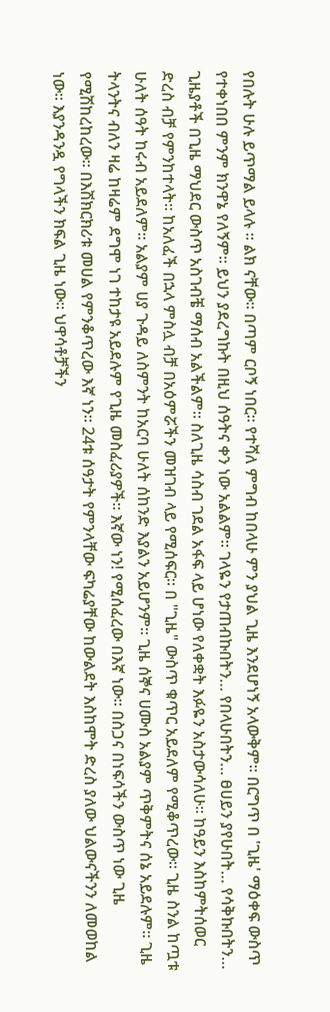የበሉት ሁሉ ይጥማል ይላሉ ። ልክ ናቸው። በጣም ርቦኝ ነበር። የተሻለ ምግብ ከበላሁ ምን ያህል ጊዜ እንደሆነኝ አላውቅም። በርግጥ በ 'ጊዜ' ማዕቀፍ ውስጥ የተቀነበበ ምንም ክንዋኔ የለኝም። ይህን ያደረግኩት በዚህ ሰዓትና ቀን ነው አልልም። ገላዬን የታጠብኩበትን… የበላሁበትን… ፀሀይን ያየሁበት… የሳቅኩበትን… ጊዜያቶች በጊዜ ማህደር ውስጥ አስገብቼ ማሰብ አልችልም። ስለጊዜ ሳስብ ገደል አፋፍ ላይ ሆነው የለቀቋት እፉዬን አስታውሳለሁ። ከዓይን እስከምትሰወር ድረስ ብቻ የምንከተላት። ከአለፈች በኋላ ምስሏ ብቻ በአዕምሯችን መዝገብ ላይ የሚሰፍር። በ "ጊዜ" ውስጥ ቁጥር አይደለም የሚቆጥረው። ጊዜ ስንል ከጧቱ ሁለት ሰዓት ከሩብ አይደለም። አልያም ሀያ ጉዳይ ለስምንት ከአርባ ሁለት ሰከንድ እያልን አይሆንም። ጊዜ ሰኞና ሀሙስ አልያም ጥቅምትና ሰኔ አይደሉም። ጊዜ ትላንትና ብለን ዛሬ ከዛሬም ደግሞ ነገ ተከታዩ አይደሉም የጊዜ መስፈሪያዎች። እኛው ነን! የሚሰፈረው በእኛ ነው። በስጋና በነፍሳችን ውስጥ ነው ጊዜ የሚሽከረከረው። በእሽክርክሪቱ መሀል የምንቆጥረው እኛ ነን። 24ቱ ሰዓታት የምንላቸው ፍካሬያቸው ከውልደት እስከሞት ድረስ ያለው ህልውናችንን ለመወከል ነው። እያንዳንዷ የግላችን ክፍል ጊዜ ነው። ህዋሳቶቻችን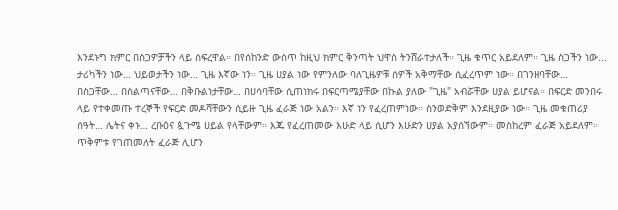እንደኑግ ክምር በስጋዎቻችን ላይ ሰፍረዋል። በየሰከንድ ውስጥ ከዚህ ክምር ቅንጣት ህዋስ ትንሸራተታለች። ጊዜ ቁጥር አይደለም። ጊዜ ስጋችን ነው... ታሪካችን ነው… ህይወታችን ነው… ጊዜ እኛው ነን። ጊዜ ሀያል ነው የምንለው ባለጊዜዎቹ ሰዎች አቅማቸው ሲፈረጥም ነው። በገንዘባቸው… በስጋቸው… በስልጣናቸው… በቅቡልነታቸው… በሀሳባቸው ሲጠነክሩ በፍርጣሜያቸው በኩል ያለው "ጊዜ" አብሯቸው ሀያል ይሆናል። በፍርድ መንበሩ ላይ የተቀመጡ ተረኞች የፍርድ መዶሻቸውን ሲይዙ ጊዜ ፈራጅ ነው አልን። እኛ ነን የፈረጠምነው። ስንወድቅም እንደዚያው ነው። ጊዜ መቁጠሪያ ሰዓት… ሌትና ቀኑ… ረቡዕና ጷጉሜ ሀይል የላቸውም። እጁ የፈረጠመው እሁድ ላይ ሲሆን እሁድን ሀያል አያሰኘውም። መስከረም ፈራጅ አይደለም። ጥቅምቱ የገጠመለት ፈራጅ ሊሆን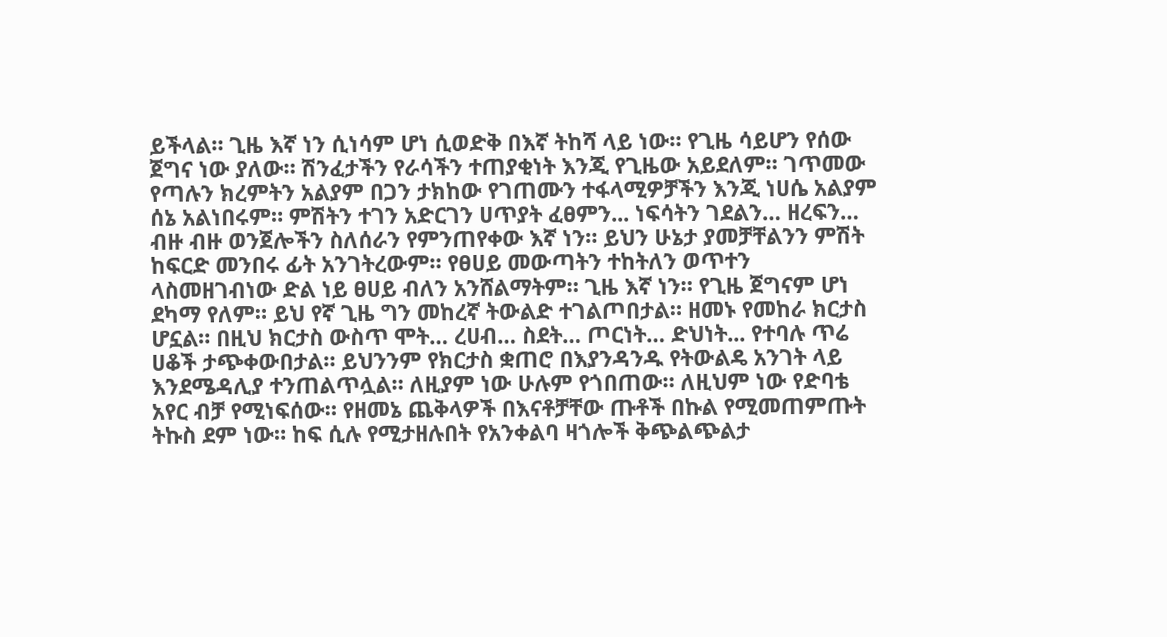ይችላል። ጊዜ እኛ ነን ሲነሳም ሆነ ሲወድቅ በእኛ ትከሻ ላይ ነው። የጊዜ ሳይሆን የሰው ጀግና ነው ያለው። ሽንፈታችን የራሳችን ተጠያቂነት እንጂ የጊዜው አይደለም። ገጥመው የጣሉን ክረምትን አልያም በጋን ታክከው የገጠሙን ተፋላሚዎቻችን እንጂ ነሀሴ አልያም ሰኔ አልነበሩም። ምሽትን ተገን አድርገን ሀጥያት ፈፀምን... ነፍሳትን ገደልን… ዘረፍን… ብዙ ብዙ ወንጀሎችን ስለሰራን የምንጠየቀው እኛ ነን። ይህን ሁኔታ ያመቻቸልንን ምሽት ከፍርድ መንበሩ ፊት አንገትረውም። የፀሀይ መውጣትን ተከትለን ወጥተን ላስመዘገብነው ድል ነይ ፀሀይ ብለን አንሸልማትም። ጊዜ እኛ ነን። የጊዜ ጀግናም ሆነ ደካማ የለም። ይህ የኛ ጊዜ ግን መከረኛ ትውልድ ተገልጦበታል። ዘመኑ የመከራ ክርታስ ሆኗል። በዚህ ክርታስ ውስጥ ሞት… ረሀብ… ስደት… ጦርነት… ድህነት... የተባሉ ጥሬ ሀቆች ታጭቀውበታል። ይህንንም የክርታስ ቋጠሮ በእያንዳንዱ የትውልዴ አንገት ላይ እንደሜዳሊያ ተንጠልጥሏል። ለዚያም ነው ሁሉም የጎበጠው። ለዚህም ነው የድባቴ አየር ብቻ የሚነፍሰው። የዘመኔ ጨቅላዎች በእናቶቻቸው ጡቶች በኩል የሚመጠምጡት ትኩስ ደም ነው። ከፍ ሲሉ የሚታዘሉበት የአንቀልባ ዛጎሎች ቅጭልጭልታ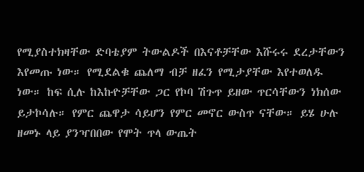የሚያስተክዛቸው ድባቴያም ትውልዶች በእናቶቻቸው እሹሩሩ ደረታቸውን እየመጡ ነው። የሚደልቁ ጨለማ ብቻ ዘፈን የሚታያቸው እየተወለዱ ነው። ከፍ ሲሉ ከእኩዮቻቸው ጋር የኮባ ሽጉጥ ይዘው ጥርሳቸውን ነክሰው ይታኮሳሉ። የምር ጨዋታ ሳይሆን የምር መኖር ውስጥ ናቸው። ይሄ ሁሉ ዘመኑ ላይ ያንዣበበው የሞት ጥላ ውጤት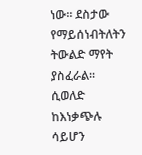ነው። ደስታው የማይሰነብትለትን ትውልድ ማየት ያስፈራል። ሲወለድ ከእነቃጭሉ ሳይሆን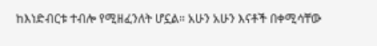ከእነድብርቱ ተብሎ የሚዘፈንለት ሆኗል። አሁን አሁን እናቶች በቀሚሳቸው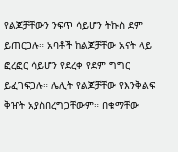የልጆቻቸውን ንፍጥ ሳይሆን ትኩስ ደም ይጠርጋሉ። አባቶች ከልጆቻቸው አናት ላይ ፎረፎር ሳይሆን የደረቀ የደም ግግር ይፈገፍጋሉ። ሌሊት የልጆቻቸው የእንቅልፍ ቅዠት አያስበረግጋቸውም። በቁማቸው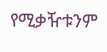የሚቃዥቱንም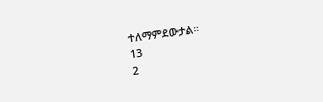ተለማምደውታል።
13
2